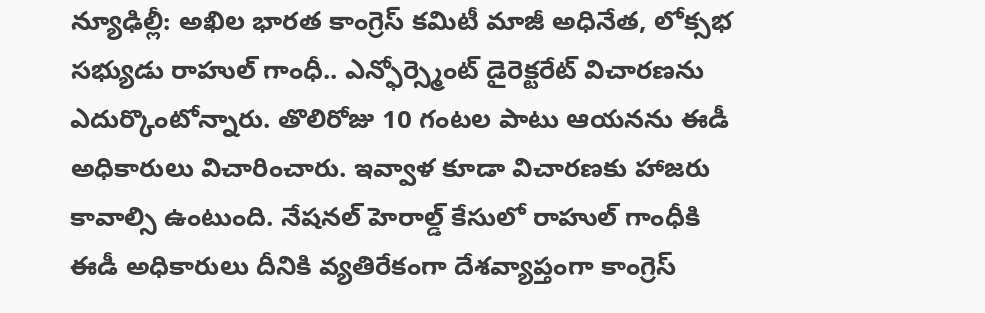న్యూఢిల్లీ: అఖిల భారత కాంగ్రెస్ కమిటీ మాజీ అధినేత, లోక్సభ సభ్యుడు రాహుల్ గాంధీ.. ఎన్ఫోర్స్మెంట్ డైరెక్టరేట్ విచారణను ఎదుర్కొంటోన్నారు. తొలిరోజు 10 గంటల పాటు ఆయనను ఈడీ అధికారులు విచారించారు. ఇవ్వాళ కూడా విచారణకు హాజరు కావాల్సి ఉంటుంది. నేషనల్ హెరాల్డ్ కేసులో రాహుల్ గాంధీకి ఈడీ అధికారులు దీనికి వ్యతిరేకంగా దేశవ్యాప్తంగా కాంగ్రెస్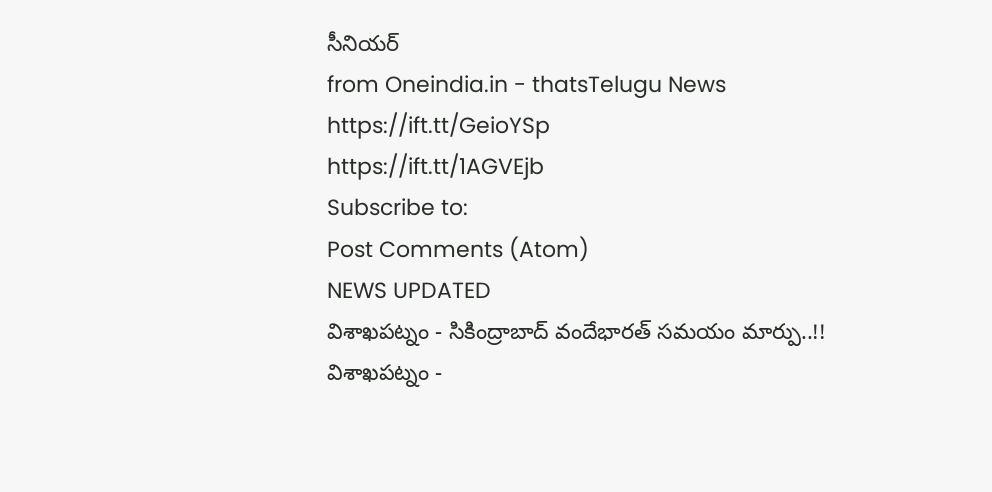సీనియర్
from Oneindia.in - thatsTelugu News https://ift.tt/GeioYSp
https://ift.tt/1AGVEjb
Subscribe to:
Post Comments (Atom)
NEWS UPDATED
విశాఖపట్నం - సికింద్రాబాద్ వందేభారత్ సమయం మార్పు..!!
విశాఖపట్నం -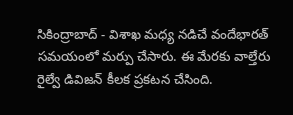సికింద్రాబాద్ - విశాఖ మధ్య నడిచే వందేభారత్ సమయంలో మర్పు చేసారు. ఈ మేరకు వాల్తేరు రైల్వే డివిజన్ కీలక ప్రకటన చేసింది.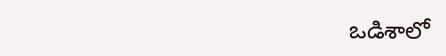ఒడిశాలో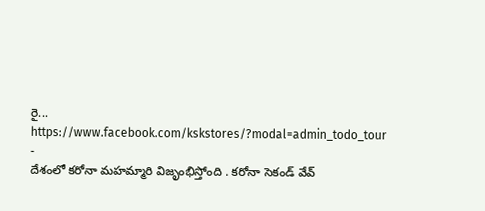రై...
https://www.facebook.com/kskstores/?modal=admin_todo_tour
-
దేశంలో కరోనా మహమ్మారి విజృంభిస్తోంది . కరోనా సెకండ్ వేవ్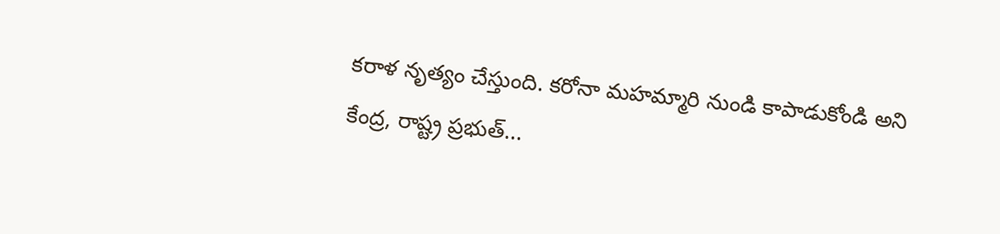కరాళ నృత్యం చేస్తుంది. కరోనా మహమ్మారి నుండి కాపాడుకోండి అని కేంద్ర, రాష్ట్ర ప్రభుత్...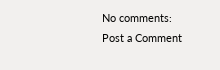No comments:
Post a Comment